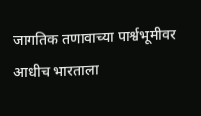जागतिक तणावाच्या पार्श्वभूमीवर आधीच भारताला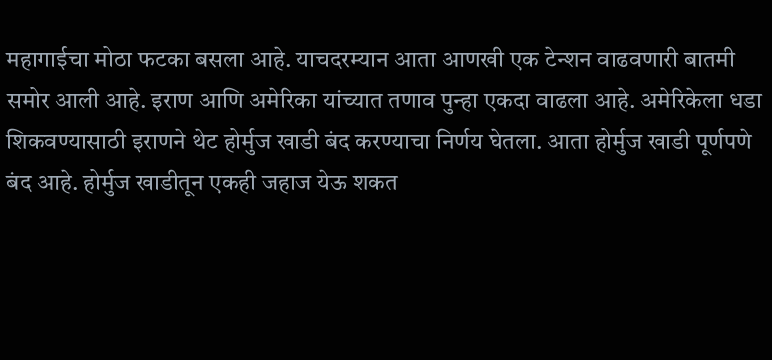महागाईचा मोठा फटका बसला आहे. याचदरम्यान आता आणखी एक टेन्शन वाढवणारी बातमी समोर आली आहे. इराण आणि अमेरिका यांच्यात तणाव पुन्हा एकदा वाढला आहे. अमेरिकेला धडा शिकवण्यासाठी इराणने थेट होर्मुज खाडी बंद करण्याचा निर्णय घेतला. आता होर्मुज खाडी पूर्णपणे बंद आहे. होर्मुज खाडीतून एकही जहाज येऊ शकत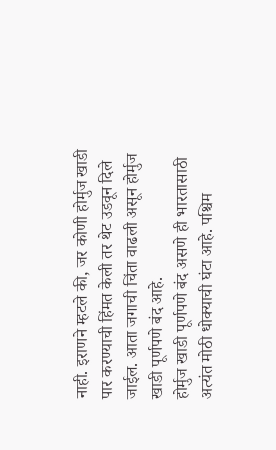नाही. इराणने म्हटले की, जर कोणी होर्मुज खाडी पार करण्याची हिंमत केली तर थेट उडवून दिले जाईल. आता जगाची चिंता वाढली असून होर्मुज खाडी पूर्णपणे बंद आहे.
होर्मुज खाडी पूर्णपणे बंद असणे ही भारतासाठी अत्यंत मोठी धोक्याची घंटा आहे. पश्चिम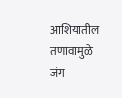आशियातील तणावामुळे जंग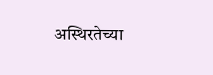अस्थिरतेच्या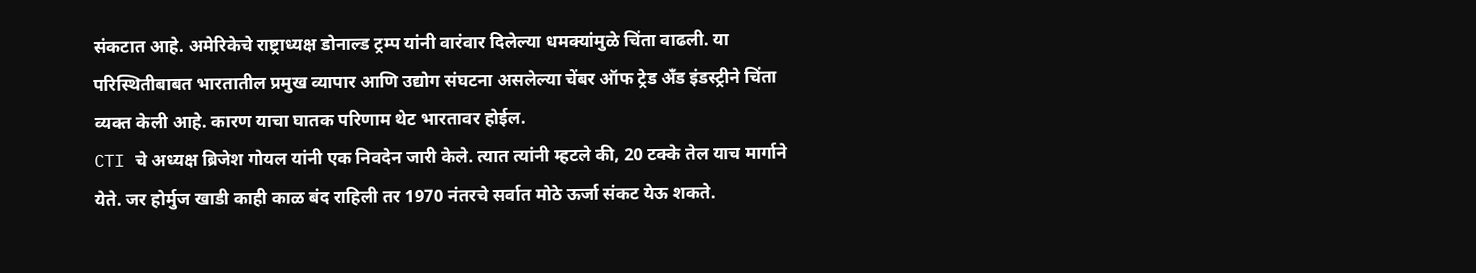संकटात आहे. अमेरिकेचे राष्ट्राध्यक्ष डोनाल्ड ट्रम्प यांनी वारंवार दिलेल्या धमक्यांमुळे चिंता वाढली. या परिस्थितीबाबत भारतातील प्रमुख व्यापार आणि उद्योग संघटना असलेल्या चेंबर ऑफ ट्रेड अँड इंडस्ट्रीने चिंता व्यक्त केली आहे. कारण याचा घातक परिणाम थेट भारतावर होईल.
CTI चे अध्यक्ष ब्रिजेश गोयल यांनी एक निवदेन जारी केले. त्यात त्यांनी म्हटले की, 20 टक्के तेल याच मार्गाने येते. जर होर्मुज खाडी काही काळ बंद राहिली तर 1970 नंतरचे सर्वात मोठे ऊर्जा संकट येऊ शकते.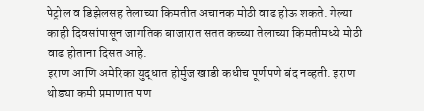पेट्रोल व डिझेलसह तेलाच्या किमतीत अचानक मोठी वाढ होऊ शकते. गेल्या काही दिवसांपासून जागतिक बाजारात सतत कच्च्या तेलाच्या किमतीमध्ये मोठी वाढ होताना दिसत आहे.
इराण आणि अमेरिका युद्धात होर्मुज खाडी कधीच पूर्णपणे बंद नव्हती. इराण थोड्या कमी प्रमाणात पण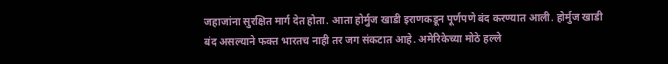जहाजांना सुरक्षित मार्ग देत होता. आता होर्मुज खाडी इराणकडून पूर्णपणे बंद करण्यात आली. होर्मुज खाडी बंद असल्याने फक्त भारतच नाही तर जग संकटात आहे. अमेरिकेच्या मोठे हल्ले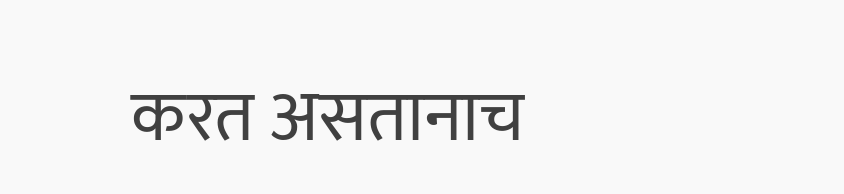करत असतानाच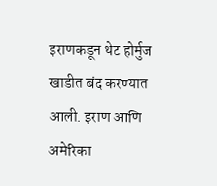इराणकडून थेट होर्मुज खाडीत बंद करण्यात आली. इराण आणि अमेरिका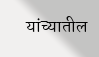यांच्यातील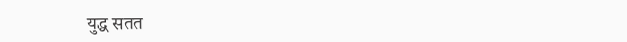युद्ध सतत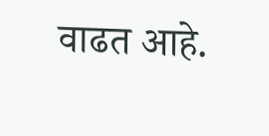वाढत आहे.